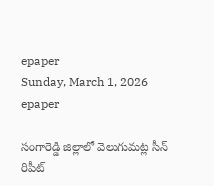epaper
Sunday, March 1, 2026
epaper

సంగారెడ్డి జిల్లాలో వెలుగుమట్ల సీన్ రిపీట్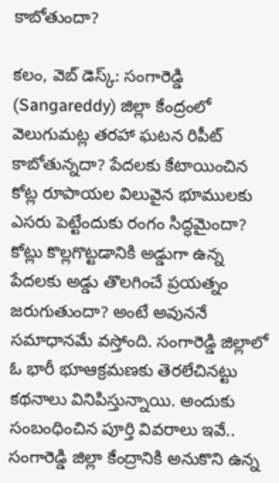కాబోతుందా?

కలం, వెబ్ డెస్క్: సంగారెడ్డి (Sangareddy) జిల్లా కేంద్రంలో వెలుగుమట్ల తరహా ఘటన రిపీట్ కాబోతున్నదా? పేదలకు కేటాయించిన కోట్ల రూపాయల విలువైన భూములకు ఎసరు పెట్టేందుకు రంగం సిద్ధమైందా? కోట్లు కొల్లగొట్టడానికి అడ్డుగా ఉన్న పేదలకు అడ్డు తొలగించే ప్రయత్నం జరుగుతుందా? అంటే అవుననే సమాధానమే వస్తోంది. సంగారెడ్డి జిల్లాలో ఓ భారీ భూఆక్రమణకు తెరలేచినట్టు కథనాలు వినిపిస్తున్నాయి. అందుకు సంబంధించిన పూర్తి వివరాలు ఇవే.. సంగారెడ్డి జిల్లా కేంద్రానికి అనుకొని ఉన్న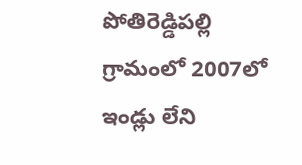పోతిరెడ్డిప‌ల్లి గ్రామంలో 2007లో ఇండ్లు లేని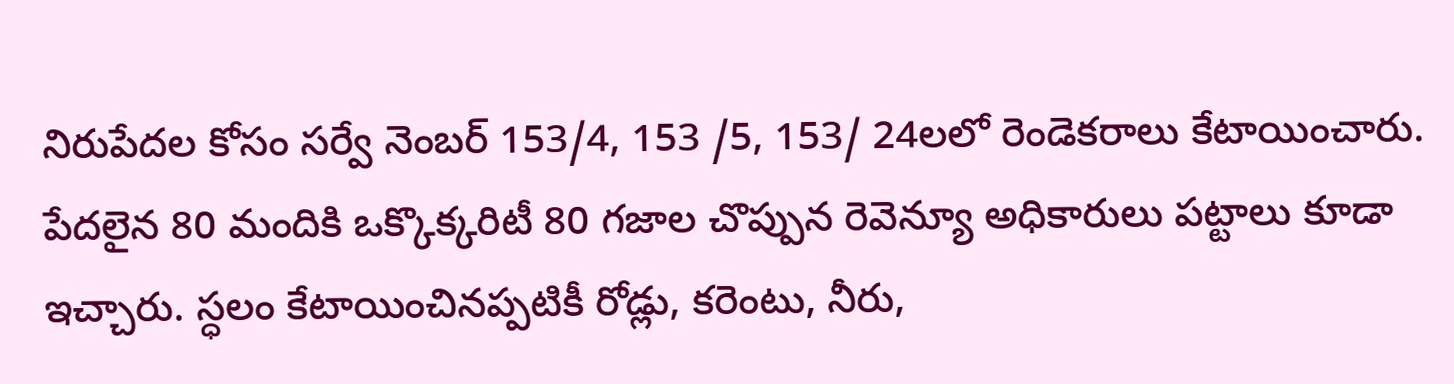నిరుపేదల కోసం స‌ర్వే నెంబ‌ర్ 153/4, 153 /5, 153/ 24ల‌లో రెండెకరాలు కేటాయించారు. పేదలైన 80 మందికి ఒక్కొక్కరిటీ 80 గజాల చొప్పున రెవెన్యూ అధికారులు పట్టాలు కూడా ఇచ్చారు. స్ధ‌లం కేటాయించినప్పటికీ రోడ్లు, క‌రెంటు, నీరు,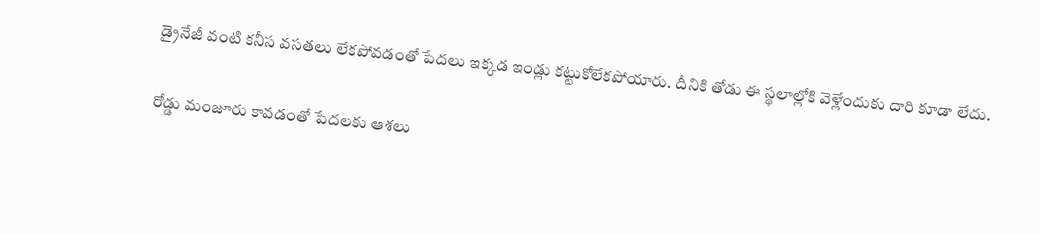డ్రైనేజీ వంటి కనీస వసతలు లేకపోవడంతో పేదలు ఇక్కడ ఇండ్లు కట్టుకోలేకపోయారు. దీనికి తోడు ఈ స్థలాల్లోకి వెళ్లేందుకు దారి కూడా లేదు.

రోడ్డు మంజూరు కావడంతో పేదలకు ఆశలు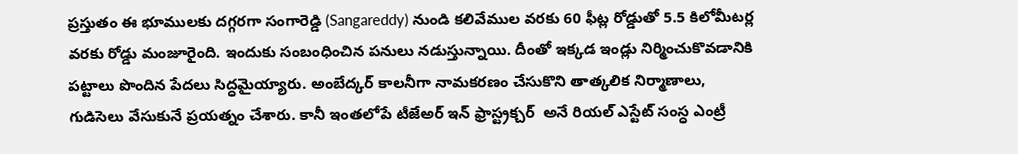ప్ర‌స్తుతం ఈ భూముల‌కు ద‌గ్గ‌ర‌గా సంగారెడ్డి (Sangareddy) నుండి క‌లివేముల వ‌రకు 60 ఫీట్ల రోడ్డుతో 5.5 కిలోమీటర్ల వరకు రోడ్డు మంజూరైంది. ఇందుకు సంబంధించిన పనులు నడుస్తున్నాయి. దీంతో ఇక్కడ ఇండ్లు నిర్మించుకొవడానికి ప‌ట్టాలు పొందిన పేద‌లు సిద్ధ‌మైయ్యారు. అంబేద్క‌ర్ కాల‌నీగా నామ‌క‌ర‌ణం చేసుకొని తాత్క‌లిక నిర్మాణాలు, గుడిసెలు వేసుకునే ప్ర‌య‌త్నం చేశారు. కానీ ఇంతలోపే టీజేఅర్ ఇన్ ఫ్రాస్ట్రక్చర్  అనే రియ‌ల్ ఎస్టేట్ సంస్ధ ఎంట్రీ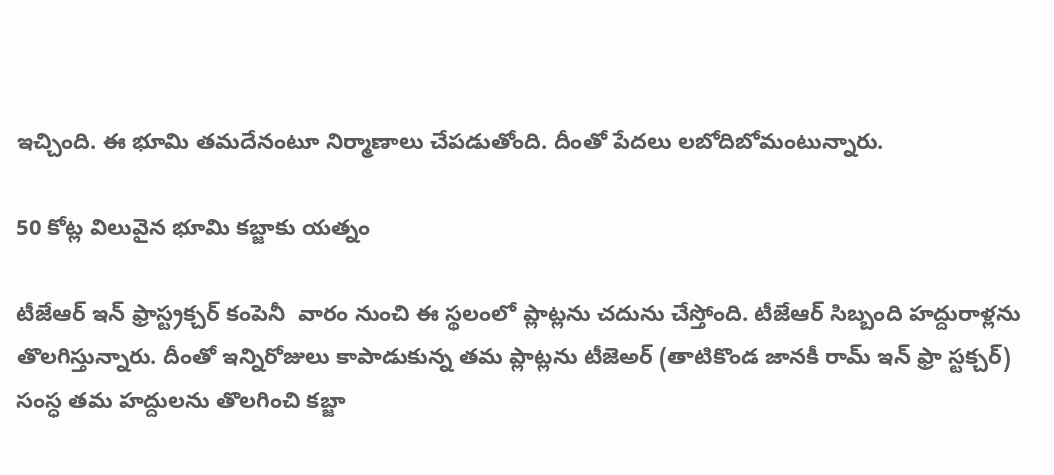ఇచ్చింది. ఈ భూమి తమదేనంటూ నిర్మాణాలు చేపడుతోంది. దీంతో పేదలు లబోదిబోమంటున్నారు.

50 కోట్ల విలువైన భూమి కబ్జాకు యత్నం

టీజేఆర్ ఇన్ ఫ్రాస్ట్రక్చర్ కంపెనీ  వారం నుంచి ఈ స్థలంలో ప్లాట్లను చదును చేస్తోంది. టీజేఆర్ సిబ్బంది హ‌ద్దురాళ్ల‌ను తొలగిస్తున్నారు. దీంతో ఇన్నిరోజులు కాపాడుకున్న త‌మ ప్లాట్ల‌ను టీజెఅర్ (తాటికొండ జానకీ రామ్ ఇన్ ఫ్రా స్ట‌క్చ‌ర్‌) సంస్ధ త‌మ హ‌ద్దుల‌ను తొల‌గించి క‌బ్జా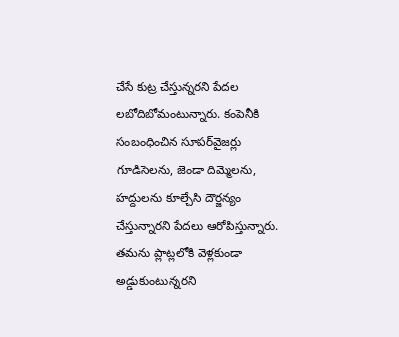చేసే కుట్ర చేస్తున్న‌ర‌ని పేద‌ల ల‌బోదిబోమంటున్నారు. కంపెనీకి సంబంధించిన సూప‌ర్‌వైజ‌ర్లు గూడిసెల‌ను, జెండా దిమ్మెలను, హ‌ద్దుల‌ను కూల్చేసి దౌర్జ‌న్యం చేస్తున్నారని పేదలు ఆరోపిస్తున్నారు. త‌మను ప్లాట్ల‌లోకి వెళ్లకుండా అడ్డుకుంటున్న‌ర‌ని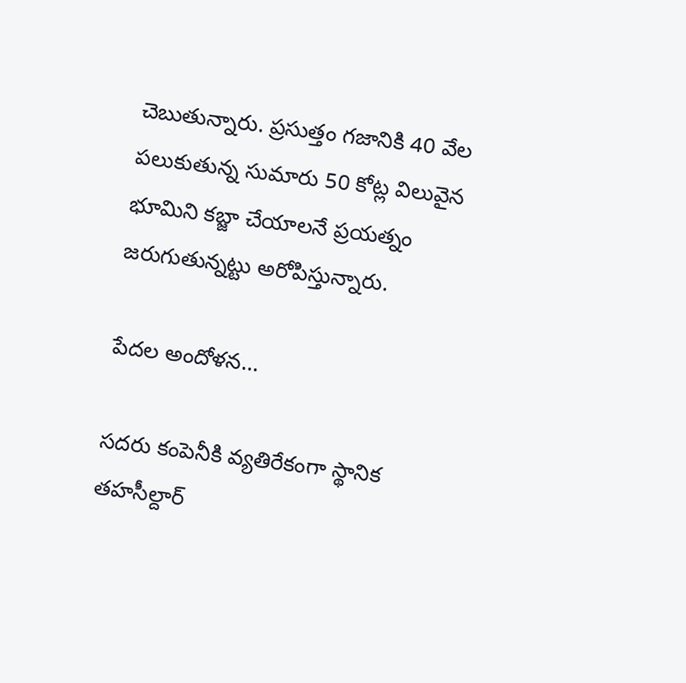చెబుతున్నారు. ప్ర‌సుత్తం గ‌జానికి 40 వేల ప‌లుకుతున్న సుమారు 50 కోట్ల విలువైన భూమిని క‌బ్జా చేయాల‌నే ప్ర‌య‌త్నం జ‌రుగుతున్నట్టు అరోపిస్తున్నారు.

పేదల అందోళ‌న‌…

సదరు కంపెనీకి వ్యతిరేకంగా స్థానిక తహసీల్దార్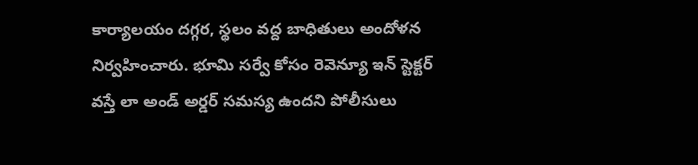కార్యాలయం ద‌గ్గ‌ర, స్థలం వ‌ద్ద బాధితులు అందోళ‌న నిర్వ‌హించారు. భూమి స‌ర్వే కోసం రెవెన్యూ ఇన్ స్టెక్ట‌ర్ వ‌స్తే లా అండ్ అర్డ‌ర్ స‌మ‌స్య ఉంద‌ని పోలీసులు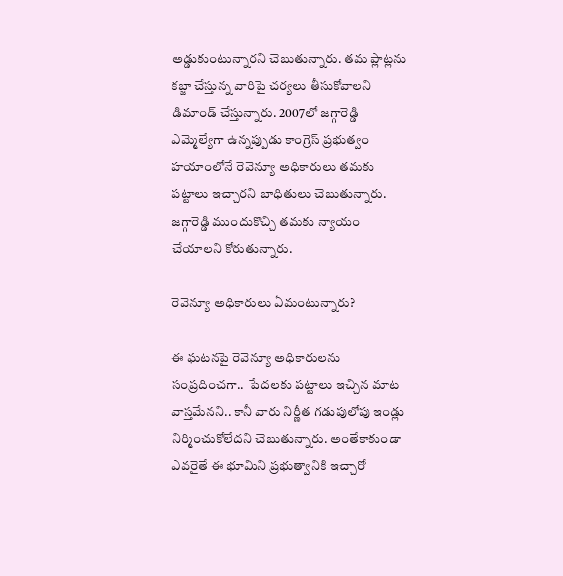అడ్డుకుంటున్నారని చెబుతున్నారు. త‌మ ప్లాట్ల‌ను క‌బ్జా చేస్తున్న వారిపై చ‌ర్య‌లు తీసుకోవాల‌ని డిమాండ్ చేస్తున్నారు. 2007లో జ‌గ్గారెడ్డి ఎమ్మెల్యేగా ఉన్న‌ప్పుడు కాంగ్రెస్ ప్ర‌భుత్వం హయాంలోనే రెవెన్యూ అధికారులు తమకు ప‌ట్టాలు ఇచ్చారని బాధితులు చెబుతున్నారు. జగ్గారెడ్డి ముందుకొచ్చి తమకు న్యాయం చేయాలని కోరుతున్నారు.

రెవెన్యూ అధికారులు ఏమంటున్నారు?

ఈ ఘటనపై రెవెన్యూ అధికారుల‌ను సంప్రదించగా..  పేదలకు ప‌ట్టాలు ఇచ్చిన మాట వాస్త‌మేన‌ని.. కానీ వారు నిర్ణీత గ‌డుపులోపు ఇండ్లు నిర్మించుకోలేదని చెబుతున్నారు. అంతేకాకుండా ఎవ‌రైతే ఈ భూమిని ప్రభుత్వానికి ఇచ్చారో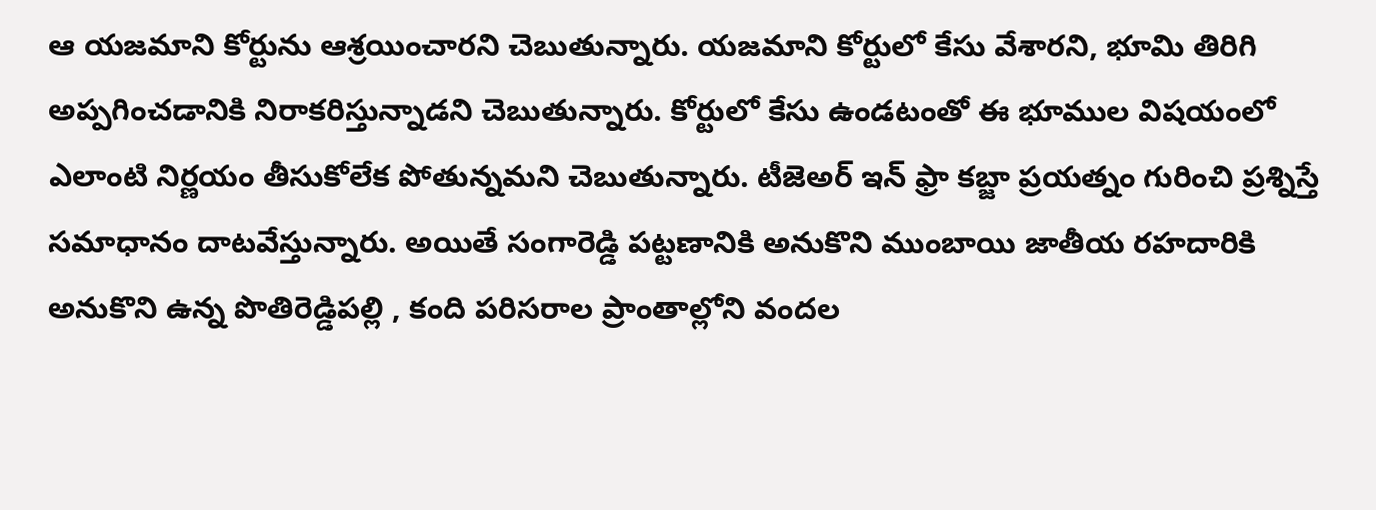ఆ యజమాని కోర్టును ఆశ్రయించారని చెబుతున్నారు. యజమాని కోర్టులో కేసు వేశారని, భూమి తిరిగి అప్ప‌గించ‌డానికి నిరాక‌రిస్తున్నాడని చెబుతున్నారు. కోర్టులో కేసు ఉండ‌టంతో ఈ భూముల విష‌యంలో ఎలాంటి నిర్ణ‌యం తీసుకోలేక పోతున్న‌మ‌ని చెబుతున్నారు. టీజెఅర్ ఇన్ ఫ్రా క‌బ్జా ప్ర‌య‌త్నం గురించి ప్రశ్నిస్తే స‌మాధానం దాట‌వేస్తున్నారు. అయితే సంగారెడ్డి పట్టణానికి అనుకొని ముంబాయి జాతీయ ర‌హ‌దారికి అనుకొని ఉన్న పొతిరెడ్డిప‌ల్లి , కంది ప‌రిస‌రాల ప్రాంతాల్లోని వంద‌ల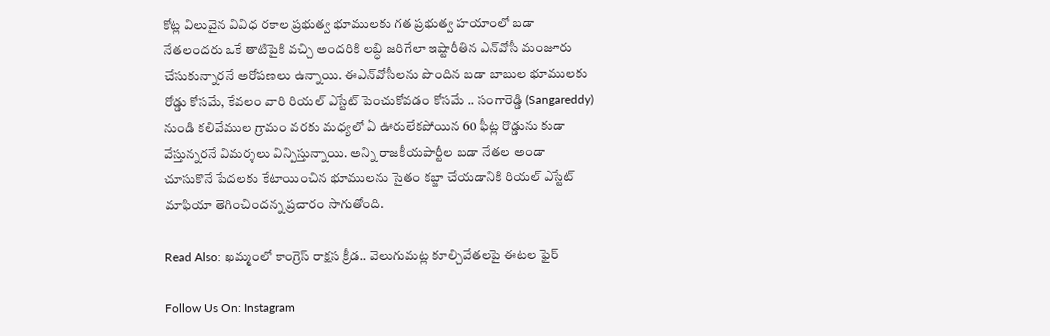కోట్ల విలువైన వివిధ ర‌కాల ప్ర‌భుత్వ భూముల‌కు గత ప్ర‌భుత్వ హయాంలో బ‌డా నేత‌లందరు ఒకే తాటిపైకి వచ్చి అంద‌రికి ల‌బ్ధి జ‌రిగేలా ఇష్టారీతిన ఎన్‌వోసీ మంజూరు చేసుకున్నారనే అరోప‌ణ‌లు ఉన్నాయి. ఈఎన్‌వోసీలను పొందిన బడా బాబుల భూముల‌కు రోడ్డు కోస‌మే, కేవ‌లం వారి రియ‌ల్ ఎస్టేట్ పెంచుకోవ‌డం కోస‌మే .. సంగారెడ్డి (Sangareddy) నుండి క‌లివేముల గ్రామం వ‌ర‌కు మ‌ధ్య‌లో ఏ ఊరులేక‌పోయిన‌ 60 ఫీట్ల రొడ్డును కుడా వేస్తున్నర‌నే విమ‌ర్శ‌లు విన్పిస్తున్నాయి. అన్ని రాజ‌కీయ‌పార్టీల బ‌డా నేతల అండా చూసుకొనే పేద‌లకు కేటాయించిన భూముల‌ను సైతం క‌బ్జా చేయడానికి రియల్ ఎస్టేట్ మాఫియా తెగించిందన్న ప్ర‌చారం సాగుతోంది.

Read Also: ఖమ్మంలో కాంగ్రెస్ రాక్షస క్రీడ.. వెలుగుమట్ల కూల్చివేతలపై ఈటల ఫైర్

Follow Us On: Instagram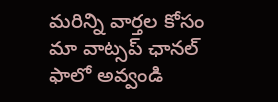మ‌రిన్ని వార్త‌ల కోసం మా వాట్స‌ప్ ఛాన‌ల్ ఫాలో అవ్వండి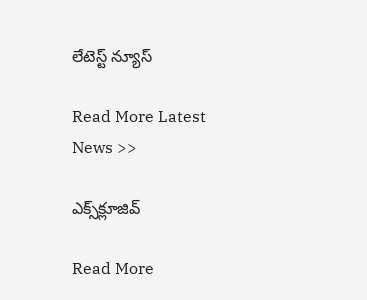లేటెస్ట్ న్యూస్‌

Read More Latest News >>

ఎక్స్‌క్లూజివ్‌

Read More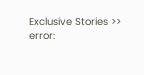Exclusive Stories >>
error: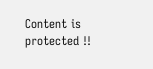Content is protected !!